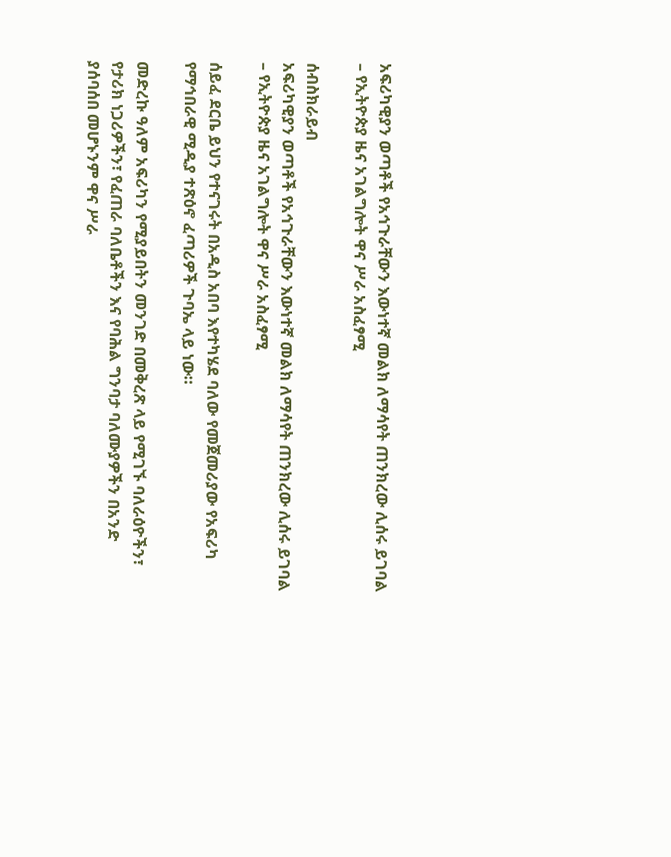አፍሪካዊያን ወጣቶች የአኅጉራቸውን እውነተኛ መልክ ለማሳየት ጠንክረው ሊሰሩ ይገባል – የኢትዮጵያ ዜና አገልግሎት ዋና ሥራ አስፈፃሚ

ሰብስክራይብ
አፍሪካዊያን ወጣቶች የአኅጉራቸውን እውነተኛ መልክ ለማሳየት ጠንክረው ሊሰሩ ይገባል – የኢትዮጵያ ዜና አገልግሎት ዋና ሥራ አስፈፃሚ

ሰይፈ ደርቤ ይህን የተናገሩት በአዲስ አበባ እየተካሄደ ባለው የመጀመሪያው የአፍሪካ የማኅበራዊ ሚዲያ ተጽዕኖ ፈጣሪዎች ጉባኤ ላይ ነው።

መድረኩ ዓለም አፍሪካን የሚያይበትን መንገድ በመቅረጽ ላይ የሚገኙ ባለራዕዮችን፣ የታሪክ ነጋሪዎችን፣ የፈጠራ ባለቤቶችን እና የባሕል ግንባታ ባለሙያዎችን በአንድ ያሰባሰበ መሆኑንም ዋና ሥራ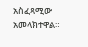አስፈጻሚው አመላክተዋል።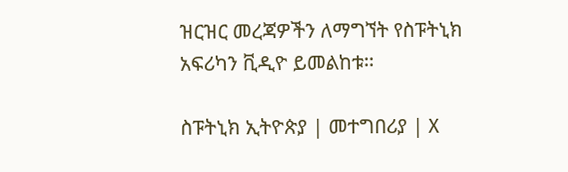ዝርዝር መረጃዎችን ለማግኘት የስፑትኒክ አፍሪካን ቪዲዮ ይመልከቱ፡፡

ስፑትኒክ ኢትዮጵያ | መተግበሪያ | X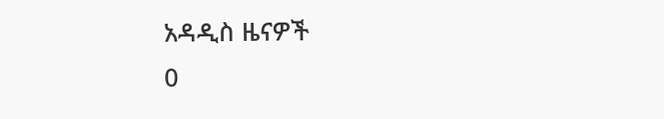አዳዲስ ዜናዎች
0